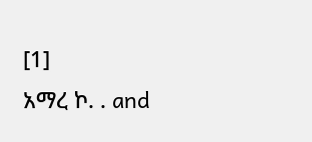[1]
አማረ ኮ. . and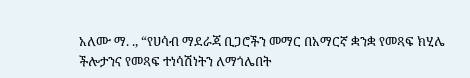አለሙ ማ. ., “የሀሳብ ማደራጃ ቢጋሮችን መማር በአማርኛ ቋንቋ የመጻፍ ክሂሌ ችሎታንና የመጻፍ ተነሳሽነትን ለማጎሌበት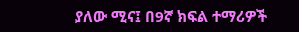ያለው ሚና፤ በ9ኛ ክፍል ተማሪዎች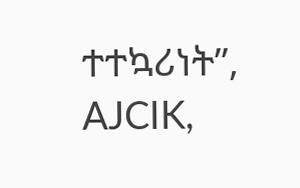ተተኳሪነት”, AJCIK,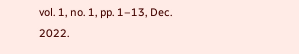vol. 1, no. 1, pp. 1–13, Dec. 2022.